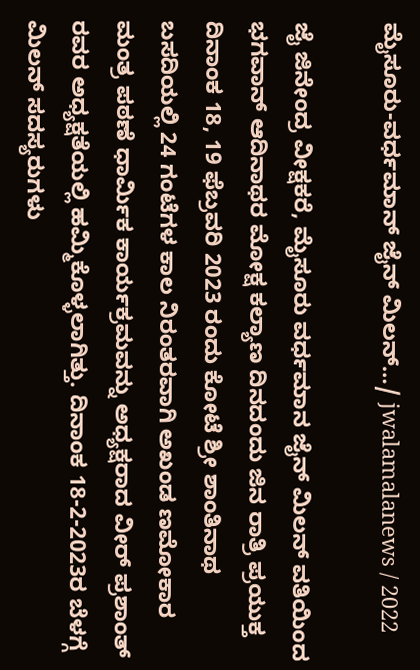ಮೈಸೂರು-ವರ್ಧಮಾನ್ ಜೈನ್ ಮಿಲನ್…/ jwalamalanews / 2022

ಜೈ ಜಿನೇಂದ್ರ ವೀಕ್ಷಕರೆ, ಮೈಸೂರು ವರ್ಧಮಾನ ಜೈನ್ ಮಿಲನ್ ವತಿಯಿಂದ ಭಗವಾನ್ ಆದಿನಾಥರ ಮೋಕ್ಷ ಕಲ್ಯಾಣ ದಿನದಂದು ಜಿನ ರಾತ್ರಿ ಪ್ರಯುಕ್ತ ದಿನಾಂಕ 18, 19 ಫೆಬ್ರವರಿ 2023 ರಂದು ಕೋಟೆ ಶ್ರೀ ಶಾಂತಿನಾಥ ಬಸದಿಯಲ್ಲಿ 24 ಗಂಟೆಗಳ ಕಾಲ ನಿರಂತರವಾಗಿ ಅಖಂಡ ಣಮೋಕಾರ ಮಂತ್ರ ಪಠಣೆ ಧಾರ್ಮಿಕ ಕಾರ್ಯಕ್ರಮವನ್ನು ಅಧ್ಯಕ್ಷರಾದ ವೀರ್ ಪ್ರಶಾಂತ್ ರವರ ಅಧ್ಯಕ್ಷತೆಯಲ್ಲಿ ಹಮ್ಮಿಕೊಳ್ಳಲಾಗಿತ್ತು. ದಿನಾಂಕ 18-2-2023ರ ಬೆಳಗ್ಗೆ ಮಿಲನ್ ಸದಸ್ಯರುಗಳು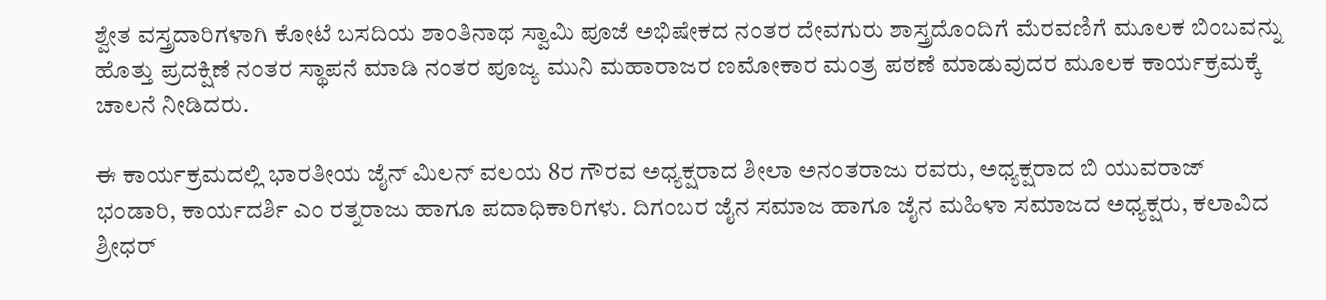ಶ್ವೇತ ವಸ್ತ್ರದಾರಿಗಳಾಗಿ ಕೋಟೆ ಬಸದಿಯ ಶಾಂತಿನಾಥ ಸ್ವಾಮಿ ಪೂಜೆ ಅಭಿಷೇಕದ ನಂತರ ದೇವಗುರು ಶಾಸ್ತ್ರದೊಂದಿಗೆ ಮೆರವಣಿಗೆ ಮೂಲಕ ಬಿಂಬವನ್ನು ಹೊತ್ತು ಪ್ರದಕ್ಷಿಣೆ ನಂತರ ಸ್ಥಾಪನೆ ಮಾಡಿ ನಂತರ ಪೂಜ್ಯ ಮುನಿ ಮಹಾರಾಜರ ಣಮೋಕಾರ ಮಂತ್ರ ಪಠಣೆ ಮಾಡುವುದರ ಮೂಲಕ ಕಾರ್ಯಕ್ರಮಕ್ಕೆ ಚಾಲನೆ ನೀಡಿದರು.

ಈ ಕಾರ್ಯಕ್ರಮದಲ್ಲಿ ಭಾರತೀಯ ಜೈನ್ ಮಿಲನ್ ವಲಯ 8ರ ಗೌರವ ಅಧ್ಯಕ್ಷರಾದ ಶೀಲಾ ಅನಂತರಾಜು ರವರು, ಅಧ್ಯಕ್ಷರಾದ ಬಿ ಯುವರಾಜ್ ಭಂಡಾರಿ, ಕಾರ್ಯದರ್ಶಿ ಎಂ ರತ್ನರಾಜು ಹಾಗೂ ಪದಾಧಿಕಾರಿಗಳು. ದಿಗಂಬರ ಜೈನ ಸಮಾಜ ಹಾಗೂ ಜೈನ ಮಹಿಳಾ ಸಮಾಜದ ಅಧ್ಯಕ್ಷರು, ಕಲಾವಿದ ಶ್ರೀಧರ್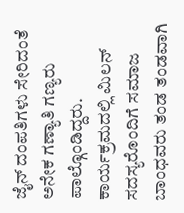ಜೈನ್ ದಂಪತಿಗಳು ಸೇರಿದಂತೆ ಅನೇಕ ಗಣ್ಯಾತಿ ಗಣ್ಯರು ಪಾಲ್ಗೊಂಡಿದ್ದರು. ಕಾರ್ಯಕ್ರಮದಲ್ಲಿ ಮಿಲನ್ ಸದಸ್ಯರೊಂದಿಗೆ ಸಮಾಜ ಬಾಂಧವರು ತಂಡ ತಂಡವಾಗಿ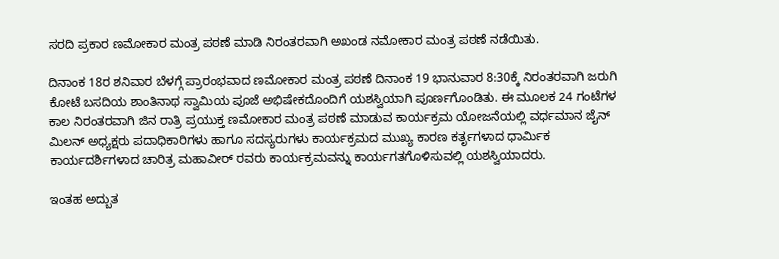ಸರದಿ ಪ್ರಕಾರ ಣಮೋಕಾರ ಮಂತ್ರ ಪಠಣೆ ಮಾಡಿ ನಿರಂತರವಾಗಿ ಅಖಂಡ ನಮೋಕಾರ ಮಂತ್ರ ಪಠಣೆ ನಡೆಯಿತು.

ದಿನಾಂಕ 18ರ ಶನಿವಾರ ಬೆಳಗ್ಗೆ ಪ್ರಾರಂಭವಾದ ಣಮೋಕಾರ ಮಂತ್ರ ಪಠಣೆ ದಿನಾಂಕ 19 ಭಾನುವಾರ 8:30ಕ್ಕೆ ನಿರಂತರವಾಗಿ ಜರುಗಿ ಕೋಟೆ ಬಸದಿಯ ಶಾಂತಿನಾಥ ಸ್ವಾಮಿಯ ಪೂಜೆ ಅಭಿಷೇಕದೊಂದಿಗೆ ಯಶಸ್ವಿಯಾಗಿ ಪೂರ್ಣಗೊಂಡಿತು. ಈ ಮೂಲಕ 24 ಗಂಟೆಗಳ ಕಾಲ ನಿರಂತರವಾಗಿ ಜಿನ ರಾತ್ರಿ ಪ್ರಯುಕ್ತ ಣಮೋಕಾರ ಮಂತ್ರ ಪಠಣೆ ಮಾಡುವ ಕಾರ್ಯಕ್ರಮ ಯೋಜನೆಯಲ್ಲಿ ವರ್ಧಮಾನ ಜೈನ್ ಮಿಲನ್ ಅಧ್ಯಕ್ಷರು ಪದಾಧಿಕಾರಿಗಳು ಹಾಗೂ ಸದಸ್ಯರುಗಳು ಕಾರ್ಯಕ್ರಮದ ಮುಖ್ಯ ಕಾರಣ ಕರ್ತೃಗಳಾದ ಧಾರ್ಮಿಕ ಕಾರ್ಯದರ್ಶಿಗಳಾದ ಚಾರಿತ್ರ ಮಹಾವೀರ್ ರವರು ಕಾರ್ಯಕ್ರಮವನ್ನು ಕಾರ್ಯಗತಗೊಳಿಸುವಲ್ಲಿ ಯಶಸ್ವಿಯಾದರು.

ಇಂತಹ ಅದ್ಬುತ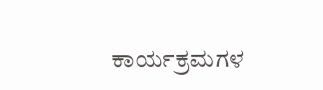ಕಾರ್ಯಕ್ರಮಗಳ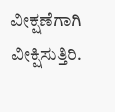ವೀಕ್ಷಣೆಗಾಗಿ ವೀಕ್ಷಿಸುತ್ತಿರಿ.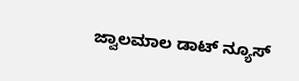ಜ್ವಾಲಮಾಲ ಡಾಟ್ ನ್ಯೂಸ್